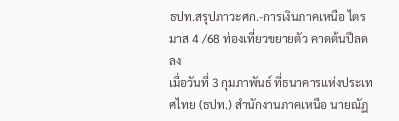ธปท.สรุปภาวะศก.-การเงินภาคเหนือ ไตรมาส 4 /68 ท่องเที่ยวขยายตัว คาดต้นปีลดลง
เมื่อวันที่ 3 กุมภาพันธ์ ที่ธนาคารแห่งประเทศไทย (ธปท.) สำนักงานภาคเหนือ นายณัฏ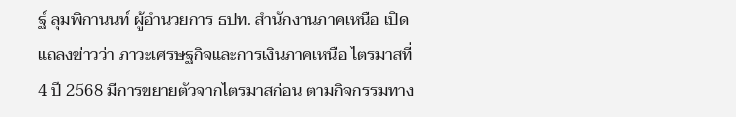ฐ์ ลุมพิกานนท์ ผู้อำนวยการ ธปท. สำนักงานภาคเหนือ เปิดแถลงข่าวว่า ภาวะเศรษฐกิจและการเงินภาคเหนือ ไตรมาสที่ 4 ปี 2568 มีการขยายตัวจากไตรมาสก่อน ตามกิจกรรมทาง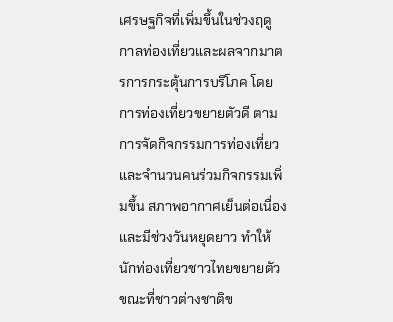เศรษฐกิจที่เพิ่มขึ้นในช่วงฤดูกาลท่องเที่ยวและผลจากมาตรการกระตุ้นการบริโภค โดยการท่องเที่ยวขยายตัวดี ตามการจัดกิจกรรมการท่องเที่ยวและจำนวนคนร่วมกิจกรรมเพิ่มขึ้น สภาพอากาศเย็นต่อเนื่อง และมีช่วงวันหยุดยาว ทำให้นักท่องเที่ยวชาวไทยขยายตัว
ขณะที่ชาวต่างชาติข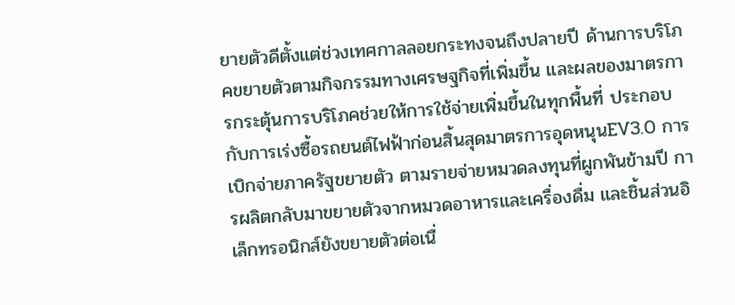ยายตัวดีตั้งแต่ช่วงเทศกาลลอยกระทงจนถึงปลายปี ด้านการบริโภคขยายตัวตามกิจกรรมทางเศรษฐกิจที่เพิ่มขึ้น และผลของมาตรการกระตุ้นการบริโภคช่วยให้การใช้จ่ายเพิ่มขึ้นในทุกพื้นที่ ประกอบกับการเร่งซื้อรถยนต์ไฟฟ้าก่อนสิ้นสุดมาตรการอุดหนุนEV3.0 การเบิกจ่ายภาครัฐขยายตัว ตามรายจ่ายหมวดลงทุนที่ผูกพันข้ามปี การผลิตกลับมาขยายตัวจากหมวดอาหารและเครื่องดื่ม และชิ้นส่วนอิเล็กทรอนิกส์ยังขยายตัวต่อเนื่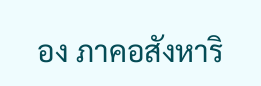อง ภาคอสังหาริ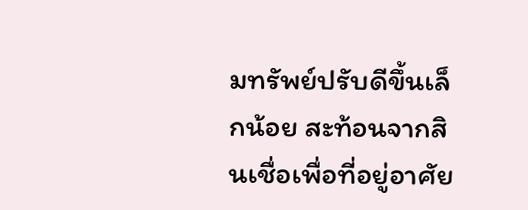มทรัพย์ปรับดีขึ้นเล็กน้อย สะท้อนจากสินเชื่อเพื่อที่อยู่อาศัย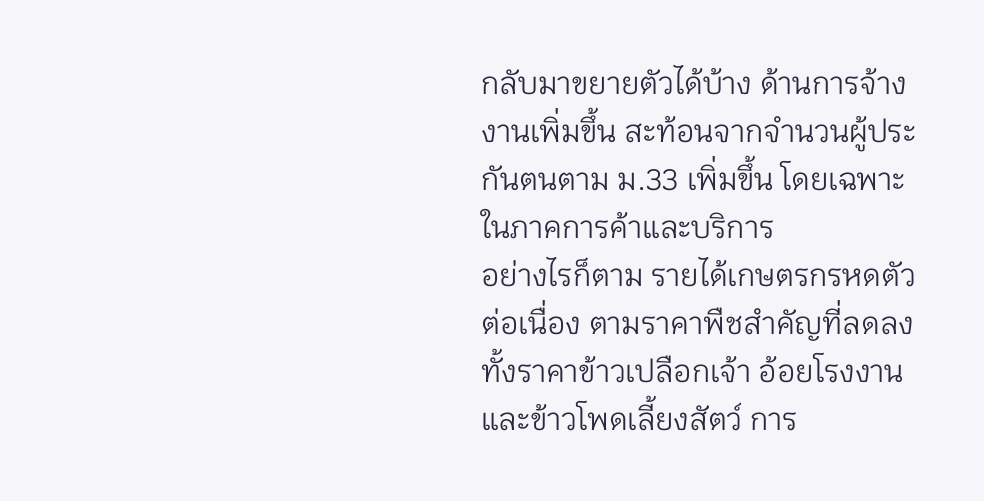กลับมาขยายตัวได้บ้าง ด้านการจ้างงานเพิ่มขึ้น สะท้อนจากจำนวนผู้ประกันตนตาม ม.33 เพิ่มขึ้น โดยเฉพาะในภาคการค้าและบริการ
อย่างไรก็ตาม รายได้เกษตรกรหดตัวต่อเนื่อง ตามราคาพืชสำคัญที่ลดลง ทั้งราคาข้าวเปลือกเจ้า อ้อยโรงงาน และข้าวโพดเลี้ยงสัตว์ การ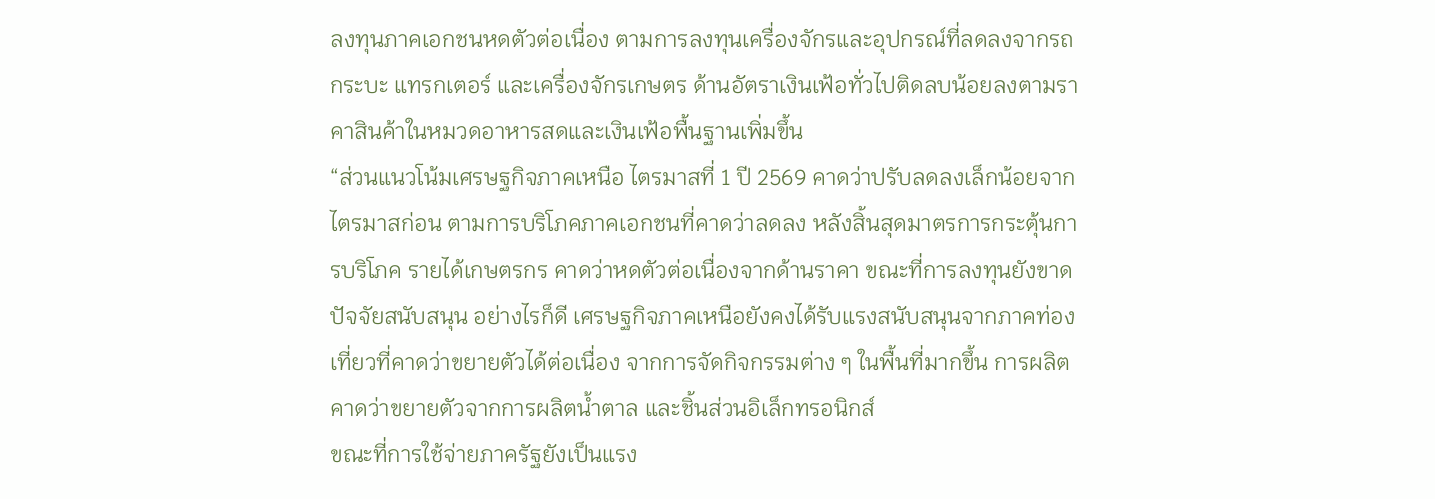ลงทุนภาคเอกชนหดตัวต่อเนื่อง ตามการลงทุนเครื่องจักรและอุปกรณ์ที่ลดลงจากรถกระบะ แทรกเตอร์ และเครื่องจักรเกษตร ด้านอัตราเงินเฟ้อทั่วไปติดลบน้อยลงตามราคาสินค้าในหมวดอาหารสดและเงินเฟ้อพื้นฐานเพิ่มขึ้น
“ส่วนแนวโน้มเศรษฐกิจภาคเหนือ ไตรมาสที่ 1 ปี 2569 คาดว่าปรับลดลงเล็กน้อยจากไตรมาสก่อน ตามการบริโภคภาคเอกชนที่คาดว่าลดลง หลังสิ้นสุดมาตรการกระตุ้นการบริโภค รายได้เกษตรกร คาดว่าหดตัวต่อเนื่องจากด้านราคา ขณะที่การลงทุนยังขาดปัจจัยสนับสนุน อย่างไรก็ดี เศรษฐกิจภาคเหนือยังคงได้รับแรงสนับสนุนจากภาคท่องเที่ยวที่คาดว่าขยายตัวได้ต่อเนื่อง จากการจัดกิจกรรมต่าง ๆ ในพื้นที่มากขึ้น การผลิตคาดว่าขยายตัวจากการผลิตน้ำตาล และชิ้นส่วนอิเล็กทรอนิกส์
ขณะที่การใช้จ่ายภาครัฐยังเป็นแรง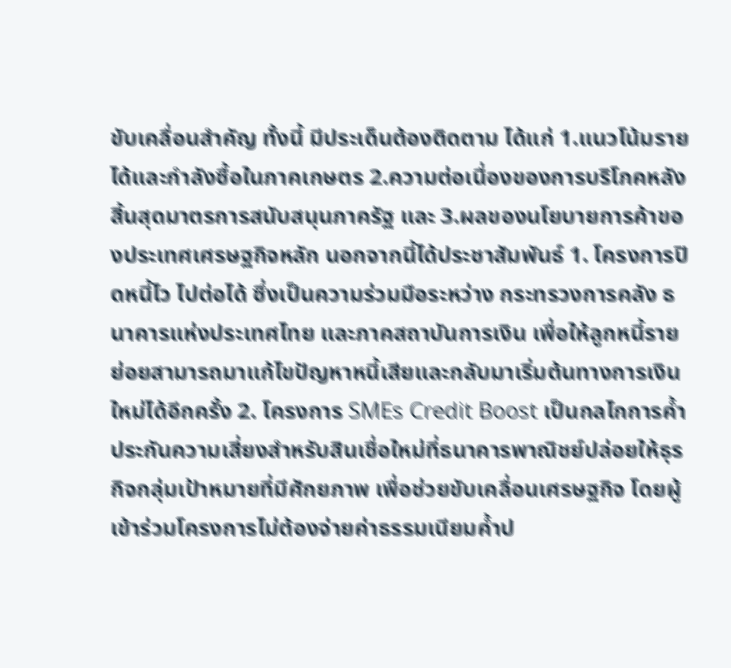ขับเคลื่อนสำคัญ ทั้งนี้ มีประเด็นต้องติดตาม ได้แก่ 1.แนวโน้มรายได้และกำลังซื้อในภาคเกษตร 2.ความต่อเนื่องของการบริโภคหลังสิ้นสุดมาตรการสนับสนุนภาครัฐ และ 3.ผลของนโยบายการค้าของประเทศเศรษฐกิจหลัก นอกจากนี้ได้ประชาสัมพันธ์ 1. โครงการปิดหนี้ไว ไปต่อได้ ซึ่งเป็นความร่วมมือระหว่าง กระทรวงการคลัง ธนาคารแห่งประเทศไทย และภาคสถาบันการเงิน เพื่อให้ลูกหนี้รายย่อยสามารถมาแก้ไขปัญหาหนี้เสียและกลับมาเริ่มต้นทางการเงินใหม่ได้อีกครั้ง 2. โครงการ SMEs Credit Boost เป็นกลไกการค้ำประกันความเสี่ยงสำหรับสินเชื่อใหม่ที่ธนาคารพาณิชย์ปล่อยให้ธุรกิจกลุ่มเป้าหมายที่มีศักยภาพ เพื่อช่วยขับเคลื่อนเศรษฐกิจ โดยผู้เข้าร่วมโครงการไม่ต้องจ่ายค่าธรรมเนียมค้ำป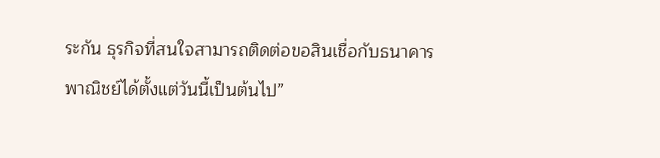ระกัน ธุรกิจที่สนใจสามารถติดต่อขอสินเชื่อกับธนาคารพาณิชย์ได้ตั้งแต่วันนี้เป็นต้นไป”